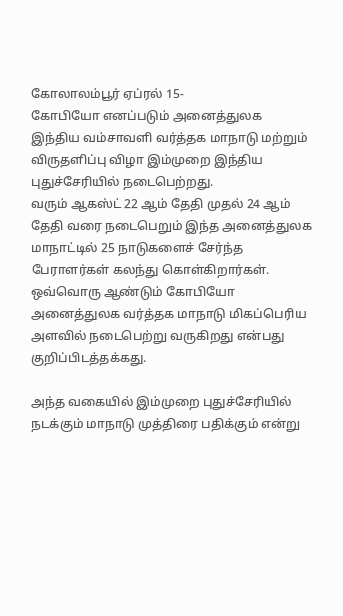கோலாலம்பூர் ஏப்ரல் 15-
கோபியோ எனப்படும் அனைத்துலக இந்திய வம்சாவளி வர்த்தக மாநாடு மற்றும் விருதளிப்பு விழா இம்முறை இந்திய புதுச்சேரியில் நடைபெற்றது.
வரும் ஆகஸ்ட் 22 ஆம் தேதி முதல் 24 ஆம் தேதி வரை நடைபெறும் இந்த அனைத்துலக மாநாட்டில் 25 நாடுகளைச் சேர்ந்த பேராளர்கள் கலந்து கொள்கிறார்கள்.
ஒவ்வொரு ஆண்டும் கோபியோ அனைத்துலக வர்த்தக மாநாடு மிகப்பெரிய அளவில் நடைபெற்று வருகிறது என்பது குறிப்பிடத்தக்கது.

அந்த வகையில் இம்முறை புதுச்சேரியில் நடக்கும் மாநாடு முத்திரை பதிக்கும் என்று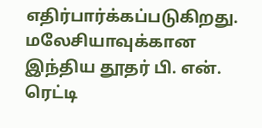எதிர்பார்க்கப்படுகிறது.
மலேசியாவுக்கான இந்திய தூதர் பி. என். ரெட்டி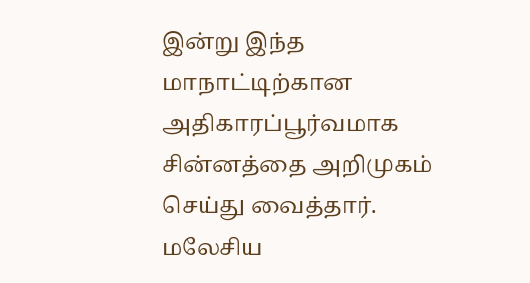இன்று இந்த மாநாட்டிற்கான அதிகாரப்பூர்வமாக சின்னத்தை அறிமுகம் செய்து வைத்தார்.
மலேசிய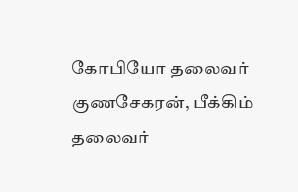கோபியோ தலைவர் குணசேகரன், பீக்கிம் தலைவர்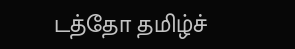டத்தோ தமிழ்ச்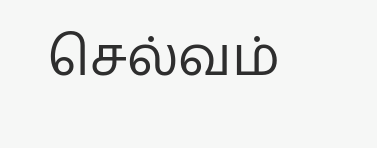செல்வம்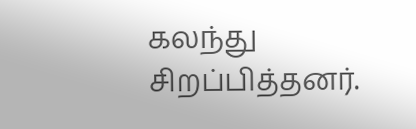கலந்து சிறப்பித்தனர்.